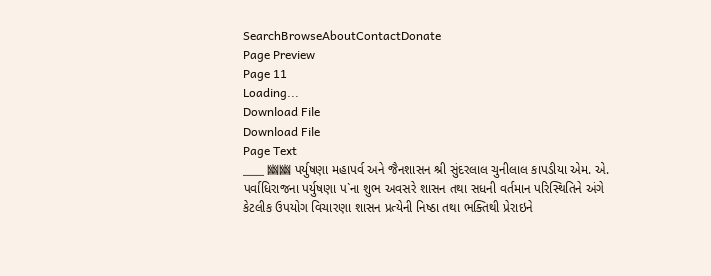SearchBrowseAboutContactDonate
Page Preview
Page 11
Loading...
Download File
Download File
Page Text
___ 幽幽 પર્યુષણા મહાપર્વ અને જૈનશાસન શ્રી સુંદરલાલ ચુનીલાલ કાપડીયા એમ. એ. પર્વાધિરાજના પર્યુષણા પ`ના શુભ અવસરે શાસન તથા સધની વર્તમાન પરિસ્થિતિને અંગે કેટલીક ઉપયોગ વિચારણા શાસન પ્રત્યેની નિષ્ઠા તથા ભક્તિથી પ્રેરાઇને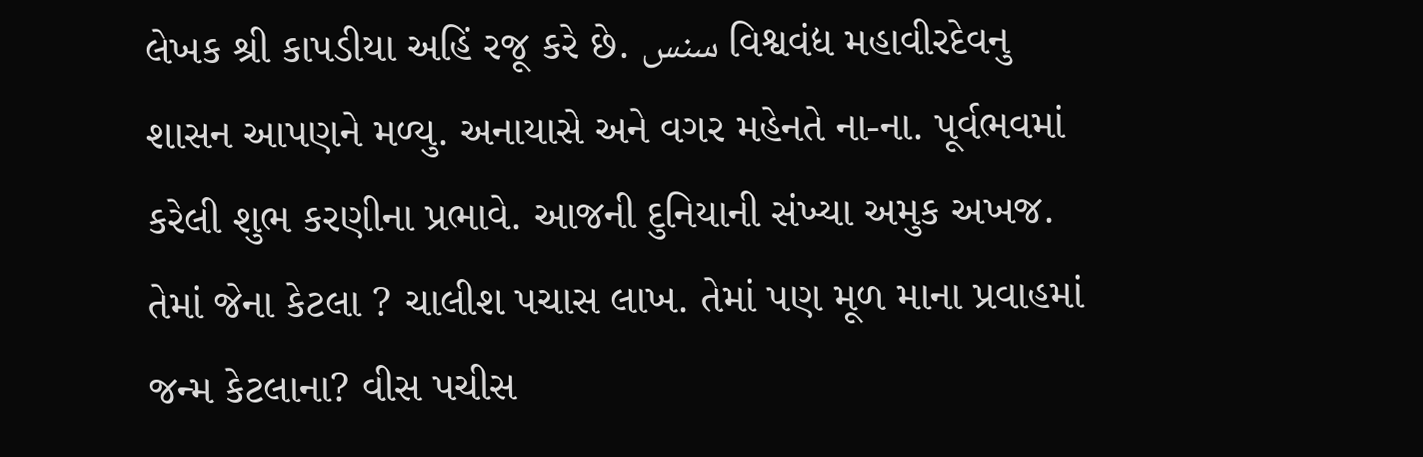લેખક શ્રી કાપડીયા અહિં રજૂ કરે છે. سنس વિશ્વવંદ્ય મહાવીરદેવનુ શાસન આપણને મળ્યુ. અનાયાસે અને વગર મહેનતે ના-ના. પૂર્વભવમાં કરેલી શુભ કરણીના પ્રભાવે. આજની દુનિયાની સંખ્યા અમુક અખજ. તેમાં જેના કેટલા ? ચાલીશ પચાસ લાખ. તેમાં પણ મૂળ માના પ્રવાહમાં જન્મ કેટલાના? વીસ પચીસ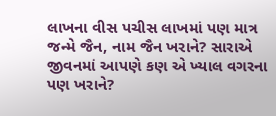લાખના વીસ પચીસ લાખમાં પણ માત્ર જન્મે જૈન, નામ જૈન ખરાને? સારાએ જીવનમાં આપણે કણ એ ખ્યાલ વગરના પણ ખરાને?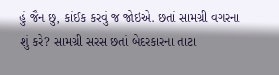હું જૈન છુ, કાંઈક કરવું જ જોઇએ. છતાં સામગ્રી વગરના શું કરે? સામગ્રી સરસ છતાં બેદરકારના તાટા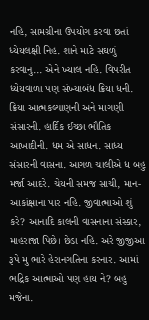નહિ, સામગ્રીના ઉપયોગ કરવા છતાં ધ્યેયલક્ષી નિહ. શાને માટે સઘળું કરવાનુ... એને ખ્યાલ નહિ. વિપરીત ધ્યેયવાળા પણ સંખ્યાબંધ ક્રિયા ધની. ક્રિયા આત્મકલ્યાણની અને માગણી સંસારની. હાર્દિક ઈચ્છા ભૌતિક આખાદીની. ધમ એ સાધન. સાધ્ય સંસારની વાસના. આગળ ચાલીએ ધ બહુ મર્જા આદરે. ચેયની સમજ સાચી, માન-આકાંક્ષાના પાર નહિ. જીવાત્માઓ શું કરે? આનાદિ કાલની વાસનાના સંસ્કાર, માહરાજા પિછે। છેડા નહિ. અરે જીજીઆ રૂપે મુ ભારે હેરાનગતિના કરનાર. આમાં ભદ્રિક આત્માઓ પણ હાય ને? બહુ મજેના.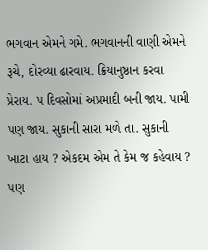ભગવાન એમને ગમે. ભગવાનની વાણી એમને રૂચે, દોરવ્યા ઢારવાય. ક્રિયાનુષ્ઠાન કરવા પ્રેરાય. પ દિવસોમાં અપ્રમાદી બની જાય. પામી પણ જાય. સુકાની સારા મળે તા. સુકાની ખાટા હાય ? એકદમ એમ તે કેમ જ કહેવાય ? પણ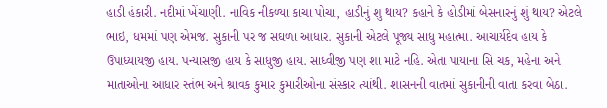હાડી હંકારી. નદીમાં ખેંચાણી. નાવિક નીકળ્યા કાચા પોચા, હાડીનું શુ થાય? કહાને કે હોડીમાં બેસનારનું શું થાય? એટલે ભાઇ, ધમમાં પણ એમજ. સુકાની પર જ સઘળા આધાર. સુકાની એટલે પૂજ્ય સાધુ મહાત્મા. આચાર્યદેવ હાય કે ઉપાધ્યાયજી હાય. પન્યાસજી હાય કે સાધુજી હાય. સાધ્વીજી પણ શા માટે નહિ. એતા પાયાના સિ ચક, મહેના અને માતાઓના આધાર સ્તંભ અને શ્રાવક કુમાર કુમારીઓના સંસ્કાર ત્યાંથી. શાસનની વાતમાં સુકાનીની વાતા કરવા બેઠા.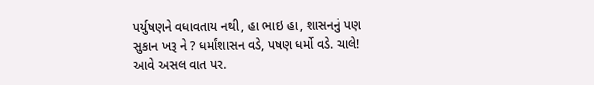પર્યુષણને વધાવતાય નથી, હા ભાઇ હા, શાસનનું પણ સુકાન ખરૂ ને ? ધર્માંશાસન વડે, પષણ ધર્મો વડે. ચાલે! આવે અસલ વાત પર.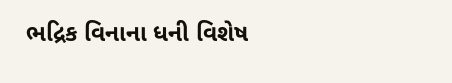ભદ્રિક વિનાના ધની વિશેષ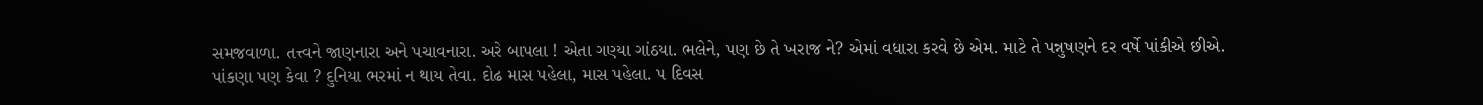સમજવાળા. તત્ત્વને જાણનારા અને પચાવનારા. અરે બાપલા ! એતા ગણ્યા ગાંઠયા. ભલેને, પણ છે તે ખરાજ ને? એમાં વધારા કરવે છે એમ. માટે તે પન્નુષણને દર વર્ષે પાંકીએ છીએ. પાંકણા પણ કેવા ? દુનિયા ભરમાં ન થાય તેવા. દોઢ માસ પહેલા, માસ પહેલા. પ દિવસ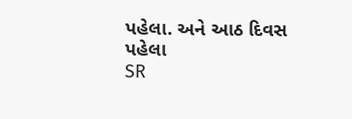પહેલા. અને આઠ દિવસ પહેલા
SR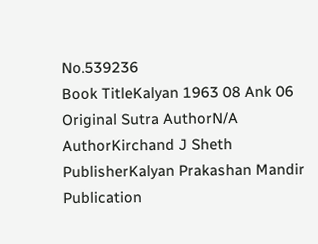No.539236
Book TitleKalyan 1963 08 Ank 06
Original Sutra AuthorN/A
AuthorKirchand J Sheth
PublisherKalyan Prakashan Mandir
Publication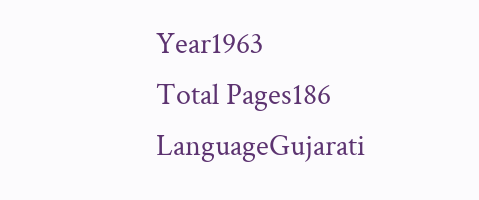Year1963
Total Pages186
LanguageGujarati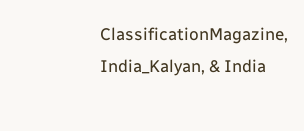ClassificationMagazine, India_Kalyan, & India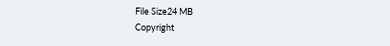File Size24 MB
Copyright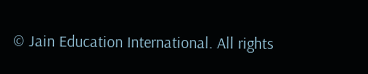© Jain Education International. All rights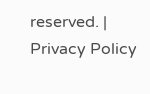reserved. | Privacy Policy